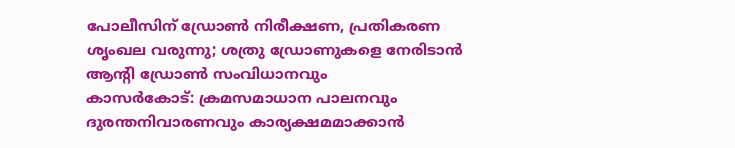പോലീസിന് ഡ്രോൺ നിരീക്ഷണ, പ്രതികരണ ശൃംഖല വരുന്നു; ശത്രു ഡ്രോണുകളെ നേരിടാൻ ആന്റി ഡ്രോൺ സംവിധാനവും
കാസർകോട്: ക്രമസമാധാന പാലനവും ദുരന്തനിവാരണവും കാര്യക്ഷമമാക്കാൻ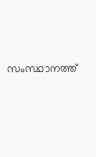സംസ്ഥാനത്ത്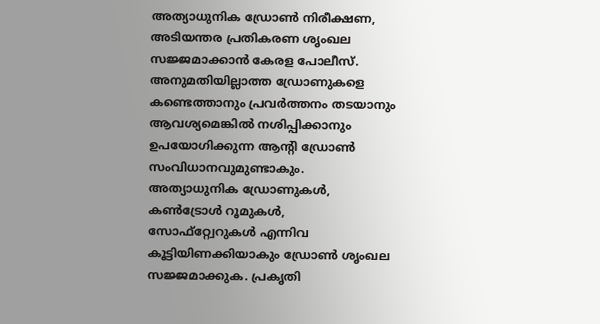അത്യാധുനിക ഡ്രോൺ നിരീക്ഷണ, അടിയന്തര പ്രതികരണ ശൃംഖല സജ്ജമാക്കാൻ കേരള പോലീസ്. അനുമതിയില്ലാത്ത ഡ്രോണുകളെ കണ്ടെത്താനും പ്രവർത്തനം തടയാനും ആവശ്യമെങ്കിൽ നശിപ്പിക്കാനും ഉപയോഗിക്കുന്ന ആന്റി ഡ്രോൺ സംവിധാനവുമുണ്ടാകും.
അത്യാധുനിക ഡ്രോണുകൾ, കൺട്രോൾ റൂമുകൾ, സോഫ്റ്റ്വേറുകൾ എന്നിവ കൂട്ടിയിണക്കിയാകും ഡ്രോൺ ശൃംഖല സജ്ജമാക്കുക. പ്രകൃതി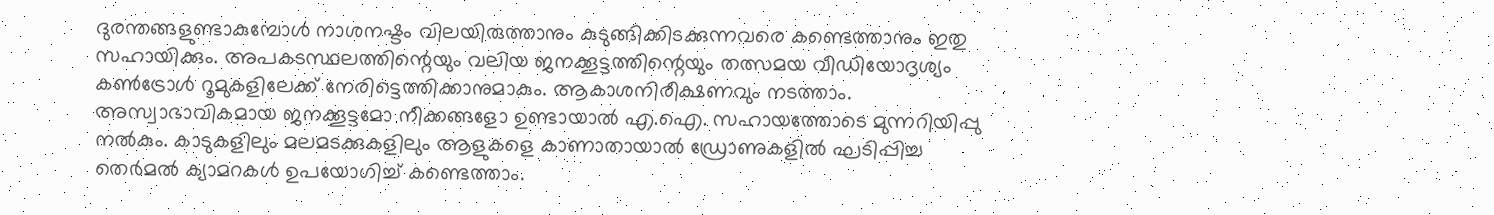ദുരന്തങ്ങളുണ്ടാകുമ്പോൾ നാശനഷ്ടം വിലയിരുത്താനും കുടുങ്ങിക്കിടക്കുന്നവരെ കണ്ടെത്താനും ഇതു സഹായിക്കും. അപകടസ്ഥലത്തിന്റെയും വലിയ ജനക്കൂട്ടത്തിന്റെയും തത്സമയ വീഡിയോദൃശ്യം കൺട്രോൾ റൂമുകളിലേക്ക് നേരിട്ടെത്തിക്കാനുമാകും. ആകാശനിരീക്ഷണവും നടത്താം.
അസ്വാഭാവികമായ ജനക്കൂട്ടമോ നീക്കങ്ങളോ ഉണ്ടായാൽ എ.ഐ. സഹായത്തോടെ മുന്നറിയിപ്പു നൽകും. കാടുകളിലും മലമടക്കുകളിലും ആളുകളെ കാണാതായാൽ ഡ്രോണുകളിൽ ഘടിപ്പിച്ച തെർമൽ ക്യാമറകൾ ഉപയോഗിച്ച് കണ്ടെത്താം.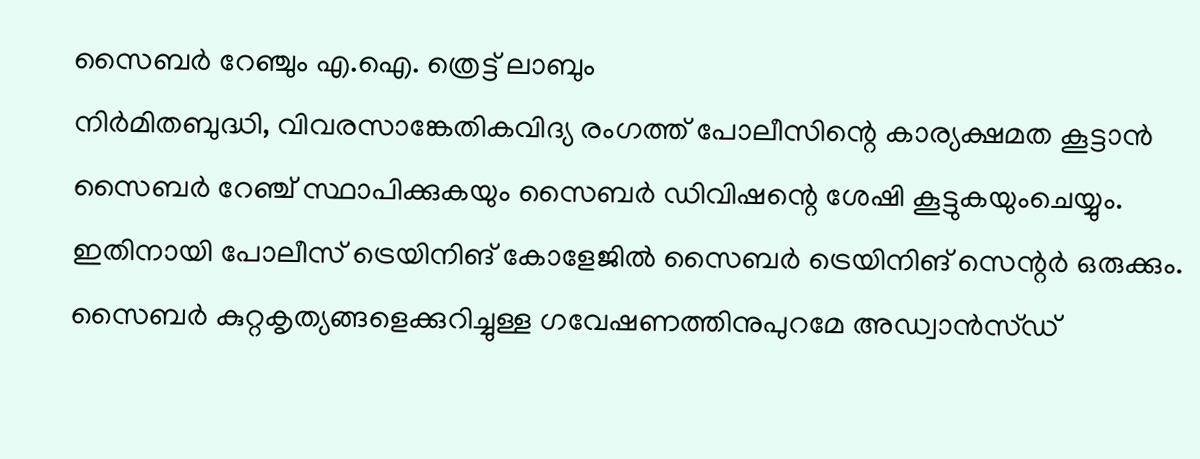സൈബർ റേഞ്ചും എ.ഐ. ത്രെട്ട് ലാബും
നിർമിതബുദ്ധി, വിവരസാങ്കേതികവിദ്യ രംഗത്ത് പോലീസിന്റെ കാര്യക്ഷമത കൂട്ടാൻ സൈബർ റേഞ്ച് സ്ഥാപിക്കുകയും സൈബർ ഡിവിഷന്റെ ശേഷി കൂട്ടുകയുംചെയ്യും. ഇതിനായി പോലീസ് ട്രെയിനിങ് കോളേജിൽ സൈബർ ട്രെയിനിങ് സെന്റർ ഒരുക്കും. സൈബർ കുറ്റകൃത്യങ്ങളെക്കുറിച്ചുള്ള ഗവേഷണത്തിനുപുറമേ അഡ്വാൻസ്ഡ്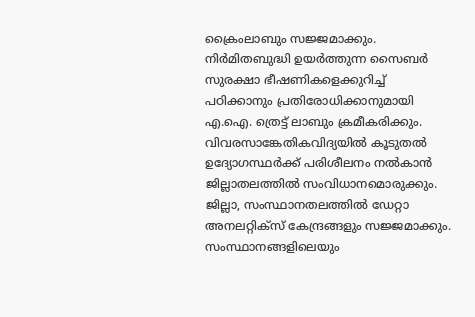ക്രൈംലാബും സജ്ജമാക്കും. നിർമിതബുദ്ധി ഉയർത്തുന്ന സൈബർ സുരക്ഷാ ഭീഷണികളെക്കുറിച്ച് പഠിക്കാനും പ്രതിരോധിക്കാനുമായി എ.ഐ. ത്രെട്ട് ലാബും ക്രമീകരിക്കും.
വിവരസാങ്കേതികവിദ്യയിൽ കൂടുതൽ ഉദ്യോഗസ്ഥർക്ക് പരിശീലനം നൽകാൻ ജില്ലാതലത്തിൽ സംവിധാനമൊരുക്കും. ജില്ലാ, സംസ്ഥാനതലത്തിൽ ഡേറ്റാ അനലറ്റിക്സ് കേന്ദ്രങ്ങളും സജ്ജമാക്കും. സംസ്ഥാനങ്ങളിലെയും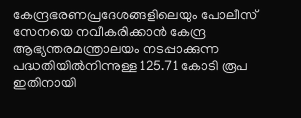കേന്ദ്രഭരണപ്രദേശങ്ങളിലെയും പോലീസ് സേനയെ നവീകരിക്കാൻ കേന്ദ്ര ആഭ്യന്തരമന്ത്രാലയം നടപ്പാക്കുന്ന പദ്ധതിയിൽനിന്നുള്ള 125.71 കോടി രൂപ ഇതിനായി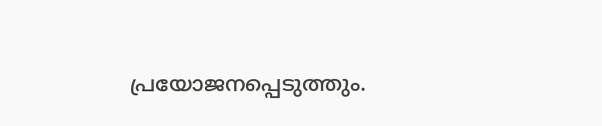പ്രയോജനപ്പെടുത്തും.